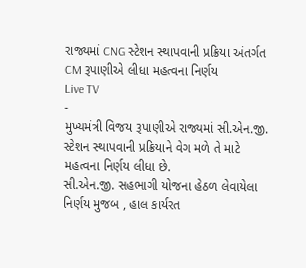રાજ્યમાં CNG સ્ટેશન સ્થાપવાની પ્રક્રિયા અંતર્ગત CM રૂપાણીએ લીધા મહત્વના નિર્ણય
Live TV
-
મુખ્યમંત્રી વિજય રૂપાણીએ રાજ્યમાં સી.એન.જી. સ્ટેશન સ્થાપવાની પ્રક્રિયાને વેગ મળે તે માટે મહત્વના નિર્ણય લીધા છે.
સી.એન.જી. સહભાગી યોજના હેઠળ લેવાયેલા નિર્ણય મુજબ , હાલ કાર્યરત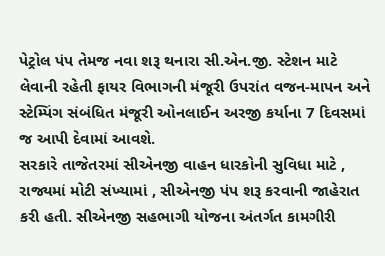પેટ્રોલ પંપ તેમજ નવા શરૂ થનારા સી.એન.જી. સ્ટેશન માટે લેવાની રહેતી ફાયર વિભાગની મંજૂરી ઉપરાંત વજન-માપન અને સ્ટેમ્પિંગ સંબંધિત મંજૂરી ઓનલાઈન અરજી કર્યાના 7 દિવસમાં જ આપી દેવામાં આવશે.
સરકારે તાજેતરમાં સીએનજી વાહન ધારકોની સુવિધા માટે , રાજ્યમાં મોટી સંખ્યામાં , સીએનજી પંપ શરૂ કરવાની જાહેરાત કરી હતી. સીએનજી સહભાગી યોજના અંતર્ગત કામગીરી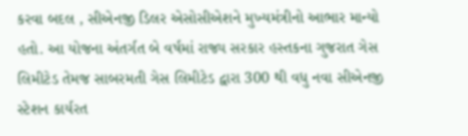કરવા બદલ , સીએનજી ડિલર એસોસીએશને મુખ્યમંત્રીનો આભાર માન્યો હતો. આ યોજના અંતર્ગત બે વર્ષમાં રાજ્ય સરકાર હસ્તકના ગુજરાત ગેસ લિમીટેડ તેમજ સાબરમતી ગેસ લિમીટેડ દ્વારા 300 થી વધુ નવા સીએનજી સ્ટેશન કાર્યરત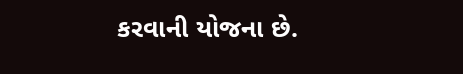કરવાની યોજના છે.